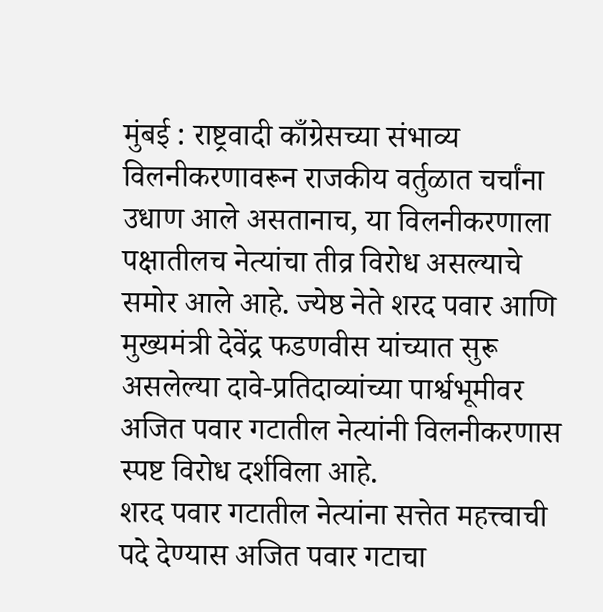मुंबई : राष्ट्रवादी काँग्रेसच्या संभाव्य विलनीकरणावरून राजकीय वर्तुळात चर्चांना उधाण आले असतानाच, या विलनीकरणाला पक्षातीलच नेत्यांचा तीव्र विरोध असल्याचे समोर आले आहे. ज्येष्ठ नेते शरद पवार आणि मुख्यमंत्री देवेंद्र फडणवीस यांच्यात सुरू असलेल्या दावे-प्रतिदाव्यांच्या पार्श्वभूमीवर अजित पवार गटातील नेत्यांनी विलनीकरणास स्पष्ट विरोध दर्शविला आहे.
शरद पवार गटातील नेत्यांना सत्तेत महत्त्वाची पदे देण्यास अजित पवार गटाचा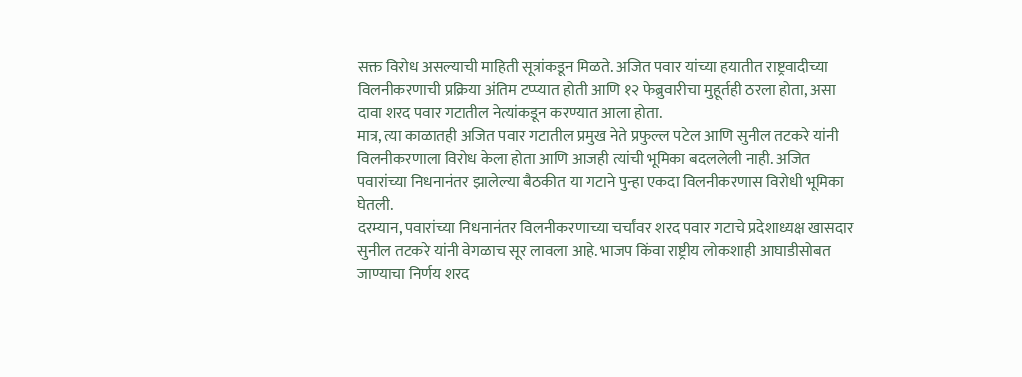सक्त विरोध असल्याची माहिती सूत्रांकडून मिळते. अजित पवार यांच्या हयातीत राष्ट्रवादीच्या विलनीकरणाची प्रक्रिया अंतिम टप्प्यात होती आणि १२ फेब्रुवारीचा मुहूर्तही ठरला होता, असा दावा शरद पवार गटातील नेत्यांकडून करण्यात आला होता.
मात्र, त्या काळातही अजित पवार गटातील प्रमुख नेते प्रफुल्ल पटेल आणि सुनील तटकरे यांनी विलनीकरणाला विरोध केला होता आणि आजही त्यांची भूमिका बदललेली नाही. अजित पवारांच्या निधनानंतर झालेल्या बैठकीत या गटाने पुन्हा एकदा विलनीकरणास विरोधी भूमिका घेतली.
दरम्यान, पवारांच्या निधनानंतर विलनीकरणाच्या चर्चांवर शरद पवार गटाचे प्रदेशाध्यक्ष खासदार सुनील तटकरे यांनी वेगळाच सूर लावला आहे. भाजप किंवा राष्ट्रीय लोकशाही आघाडीसोबत जाण्याचा निर्णय शरद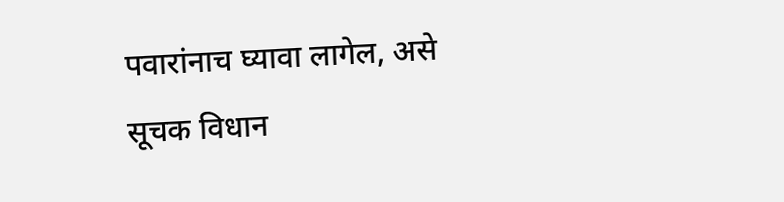पवारांनाच घ्यावा लागेल, असे सूचक विधान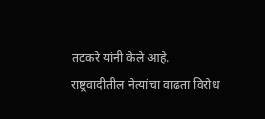तटकरे यांनी केले आहे.
राष्ट्रवादीतील नेत्यांचा वाढता विरोध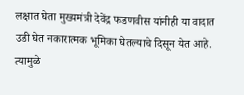लक्षात घेता मुख्यमंत्री देवेंद्र फडणवीस यांनीही या वादात उडी घेत नकारात्मक भूमिका घेतल्याचे दिसून येत आहे. त्यामुळे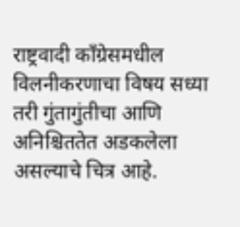राष्ट्रवादी काँग्रेसमधील विलनीकरणाचा विषय सध्या तरी गुंतागुंतीचा आणि अनिश्चिततेत अडकलेला असल्याचे चित्र आहे.